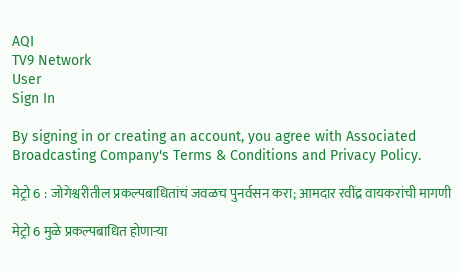AQI
TV9 Network
User
Sign In

By signing in or creating an account, you agree with Associated Broadcasting Company's Terms & Conditions and Privacy Policy.

मेट्रो 6 : जोगेश्वरीतील प्रकल्पबाधितांचं जवळच पुनर्वसन करा; आमदार रवींद्र वायकरांची मागणी

मेट्रो 6 मुळे प्रकल्पबाधित होणार्‍या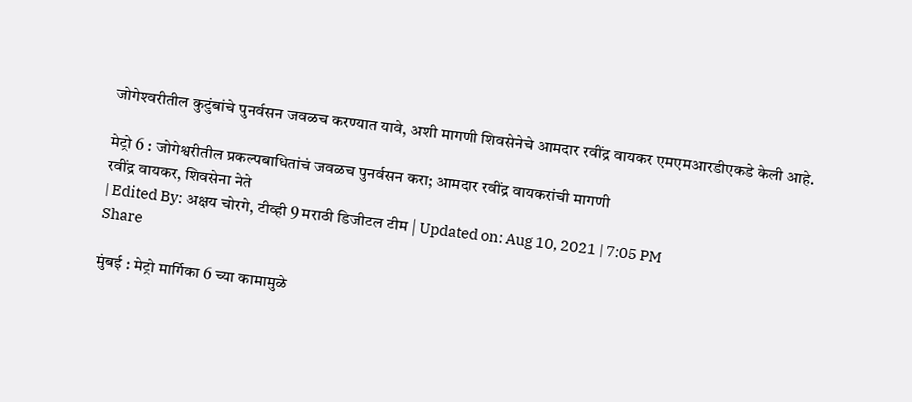जोगेश्‍वरीतील कुटुंबांचे पुनर्वसन जवळच करण्यात यावे, अशी मागणी शिवसेनेचे आमदार रवींद्र वायकर एमएमआरडीएकडे केली आहे.

मेट्रो 6 : जोगेश्वरीतील प्रकल्पबाधितांचं जवळच पुनर्वसन करा; आमदार रवींद्र वायकरांची मागणी
रवींद्र वायकर, शिवसेना नेते
| Edited By: अक्षय चोरगे, टीव्ही 9 मराठी डिजीटल टीम | Updated on: Aug 10, 2021 | 7:05 PM
Share

मुंबई : मेट्रो मार्गिका 6 च्या कामामुळे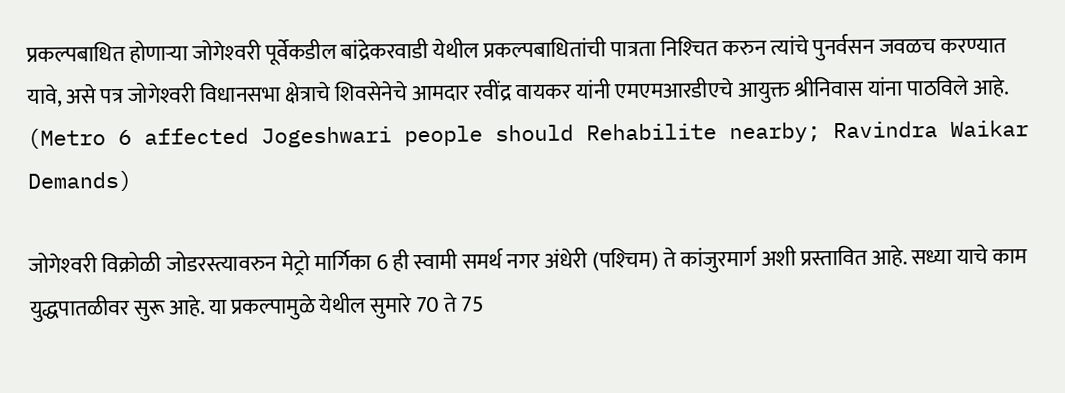प्रकल्पबाधित होणार्‍या जोगेश्‍वरी पूर्वेकडील बांद्रेकरवाडी येथील प्रकल्पबाधितांची पात्रता निश्‍चित करुन त्यांचे पुनर्वसन जवळच करण्यात यावे, असे पत्र जोगेश्‍वरी विधानसभा क्षेत्राचे शिवसेनेचे आमदार रवींद्र वायकर यांनी एमएमआरडीएचे आयुक्त श्रीनिवास यांना पाठविले आहे. (Metro 6 affected Jogeshwari people should Rehabilite nearby; Ravindra Waikar Demands)

जोगेश्‍वरी विक्रोळी जोडरस्त्यावरुन मेट्रो मार्गिका 6 ही स्वामी समर्थ नगर अंधेरी (पश्‍चिम) ते कांजुरमार्ग अशी प्रस्तावित आहे. सध्या याचे काम युद्धपातळीवर सुरू आहे. या प्रकल्पामुळे येथील सुमारे 70 ते 75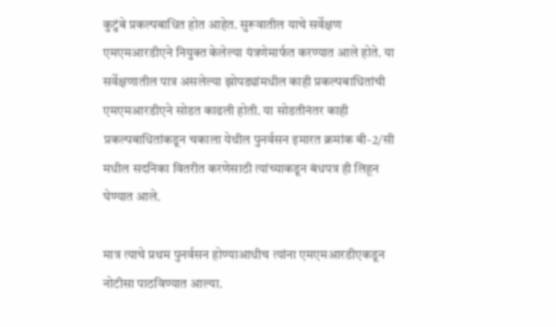कुटुंबे प्रकल्पबाधित होत आहेत. सुरूवातील याचे सर्वेक्षण एमएमआरडीएने नियुक्त केलेल्या यंत्रणेमार्फत करण्यात आले होते. या सर्वेक्षणातील पात्र असलेल्या झोपड्यांमधील काही प्रकल्पबाधितांची एमएमआरडीएने सोडत काढली होती. या सोडतीनंतर काही प्रकल्पबाधितांकडून चकाला येथील पुनर्वसन इमारत क्रमांक बी-2/सी मधील सदनिका वितरीत करणेसाठी त्यांच्याकडून बंधपत्र ही लिहून घेण्यात आले.

मात्र त्याचे प्रथम पुनर्वसन होण्याआधीच त्यांना एमएमआरडीएकडून नोटीसा पाठविण्यात आल्या.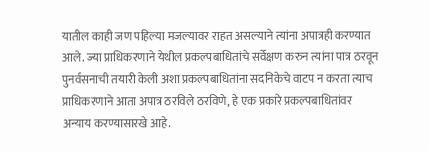यातील काही जण पहिल्या मजल्यावर राहत असल्याने त्यांना अपात्रही करण्यात आले. ज्या प्राधिकरणाने येथील प्रकल्पबाधितांचे सर्वेक्षण करुन त्यांना पात्र ठरवून पुनर्वसनाची तयारी केली अशा प्रकल्पबाधितांना सदनिकेचे वाटप न करता त्याच प्राधिकरणाने आता अपात्र ठरविले ठरविणे, हे एक प्रकारे प्रकल्पबाधितांवर अन्याय करण्यासारखे आहे.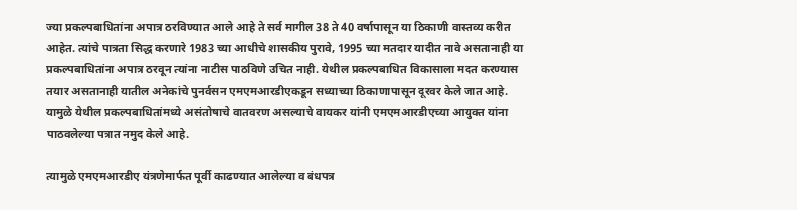ज्या प्रकल्पबाधितांना अपात्र ठरविण्यात आले आहे ते सर्व मागील 38 ते 40 वर्षापासून या ठिकाणी वास्तव्य करीत आहेत. त्यांचे पात्रता सिद्ध करणारे 1983 च्या आधीचे शासकीय पुरावे, 1995 च्या मतदार यादीत नावे असतानाही या प्रकल्पबाधितांना अपात्र ठरवून त्यांना नाटीस पाठविणे उचित नाही. येथील प्रकल्पबाधित विकासाला मदत करण्यास तयार असतानाही यातील अनेकांचे पुनर्वसन एमएमआरडीएकडून सध्याच्या ठिकाणापासून दूरवर केले जात आहे.  यामुळे येथील प्रकल्पबाधितांमध्ये असंतोषाचे वातवरण असल्याचे वायकर यांनी एमएमआरडीएच्या आयुक्त यांना पाठवलेल्या पत्रात नमुद केले आहे.

त्यामुळे एमएमआरडीए यंत्रणेमार्फत पूर्वी काढण्यात आलेल्या व बंधपत्र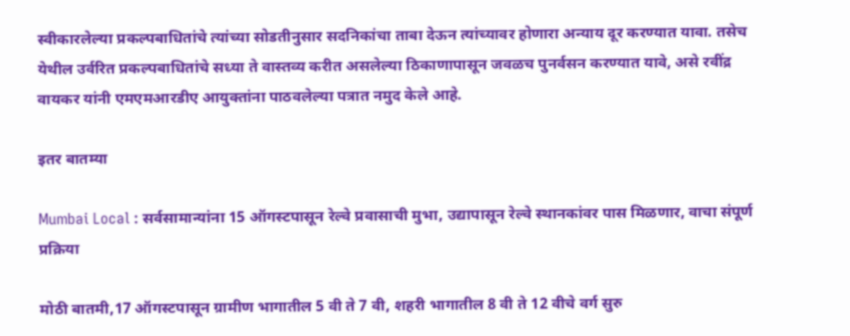स्वीकारलेल्या प्रकल्पबाधितांचे त्यांच्या सोडतीनुसार सदनिकांचा ताबा देऊन त्यांच्यावर होणारा अन्याय दूर करण्यात यावा. तसेच येथील उर्वरित प्रकल्पबाधितांचे सध्या ते वास्तव्य करीत असलेल्या ठिकाणापासून जवळच पुनर्वसन करण्यात यावे, असे रवींद्र वायकर यांनी एमएमआरडीए आयुक्तांना पाठवलेल्या पत्रात नमुद केले आहे.

इतर बातम्या

Mumbai Local : सर्वसामान्यांना 15 ऑगस्टपासून रेल्वे प्रवासाची मुभा, उद्यापासून रेल्वे स्थानकांवर पास मिळणार, वाचा संपूर्ण प्रक्रिया

मोठी बातमी,17 ऑगस्टपासून ग्रामीण भागातील 5 वी ते 7 वी, शहरी भागातील 8 वी ते 12 वीचे वर्ग सुरु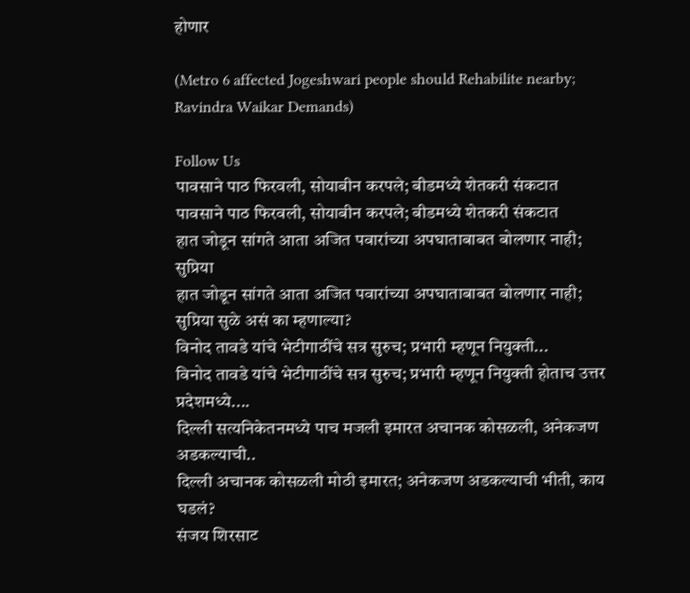होणार

(Metro 6 affected Jogeshwari people should Rehabilite nearby; Ravindra Waikar Demands)

Follow Us
पावसाने पाठ फिरवली, सोयाबीन करपले; बीडमध्ये शेतकरी संकटात
पावसाने पाठ फिरवली, सोयाबीन करपले; बीडमध्ये शेतकरी संकटात
हात जोडून सांगते आता अजित पवारांच्या अपघाताबाबत बोलणार नाही; सुप्रिया
हात जोडून सांगते आता अजित पवारांच्या अपघाताबाबत बोलणार नाही; सुप्रिया सुळे असं का म्हणाल्या?
विनोद तावडे यांचे भेटीगाठींचे सत्र सुरुच; प्रभारी म्हणून नियुक्ती...
विनोद तावडे यांचे भेटीगाठींचे सत्र सुरुच; प्रभारी म्हणून नियुक्ती होताच उत्तर प्रदेशमध्ये....
दिल्ली सत्यनिकेतनमध्ये पाच मजली इमारत अचानक कोसळली, अनेकजण अडकल्याची..
दिल्ली अचानक कोसळली मोठी इमारत; अनेकजण अडकल्याची भीती, काय घडलं?
संजय शिरसाट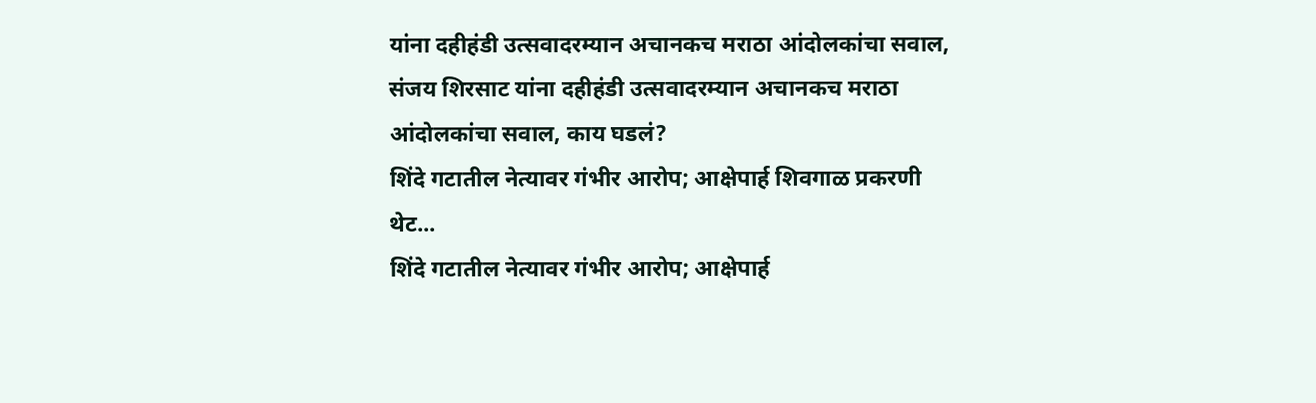यांना दहीहंडी उत्सवादरम्यान अचानकच मराठा आंदोलकांचा सवाल,
संजय शिरसाट यांना दहीहंडी उत्सवादरम्यान अचानकच मराठा आंदोलकांचा सवाल, काय घडलं?
शिंदे गटातील नेत्यावर गंभीर आरोप; आक्षेपार्ह शिवगाळ प्रकरणी थेट...
शिंदे गटातील नेत्यावर गंभीर आरोप; आक्षेपार्ह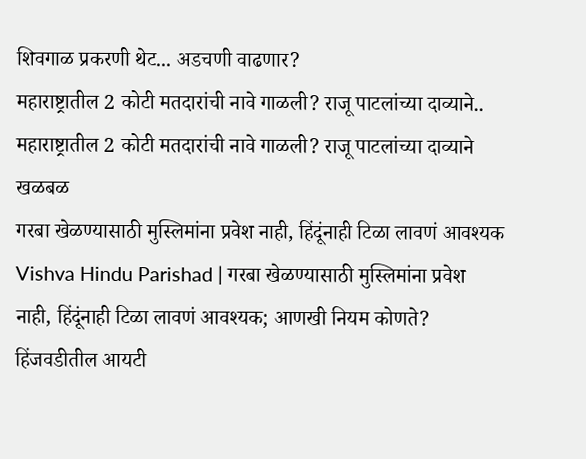शिवगाळ प्रकरणी थेट... अडचणी वाढणार?
महाराष्ट्रातील 2 कोटी मतदारांची नावे गाळली? राजू पाटलांच्या दाव्याने..
महाराष्ट्रातील 2 कोटी मतदारांची नावे गाळली? राजू पाटलांच्या दाव्याने खळबळ
गरबा खेळण्यासाठी मुस्लिमांना प्रवेश नाही, हिंदूंनाही टिळा लावणं आवश्यक
Vishva Hindu Parishad | गरबा खेळण्यासाठी मुस्लिमांना प्रवेश नाही, हिंदूंनाही टिळा लावणं आवश्यक; आणखी नियम कोणते?
हिंजवडीतील आयटी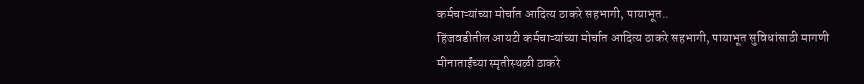कर्मचाऱ्यांच्या मोर्चात आदित्य ठाकरे सहभागी, पायाभूत..
हिंजवडीतील आयटी कर्मचाऱ्यांच्या मोर्चात आदित्य ठाकरे सहभागी, पायाभूत सुविधांसाठी मागणी
मीनाताईंच्या स्मृतीस्थळी ठाकरे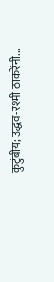कुटुंबीय; उद्धव-रश्मी ठाकरेंनी...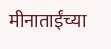मीनाताईंच्या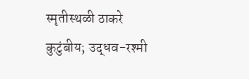स्मृतीस्थळी ठाकरे कुटुंबीय; उद्धव-रश्मी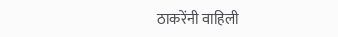ठाकरेंनी वाहिली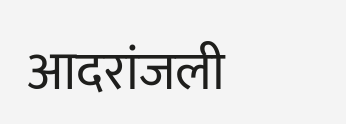आदरांजली